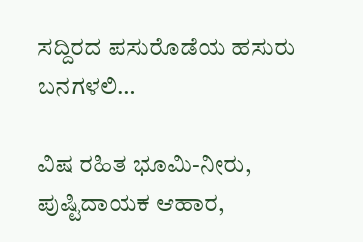ಸದ್ದಿರದ ಪಸುರೊಡೆಯ ಹಸುರು ಬನಗಳಲಿ…

ವಿಷ ರಹಿತ ಭೂಮಿ-ನೀರು, ಪುಷ್ಟಿದಾಯಕ ಆಹಾರ,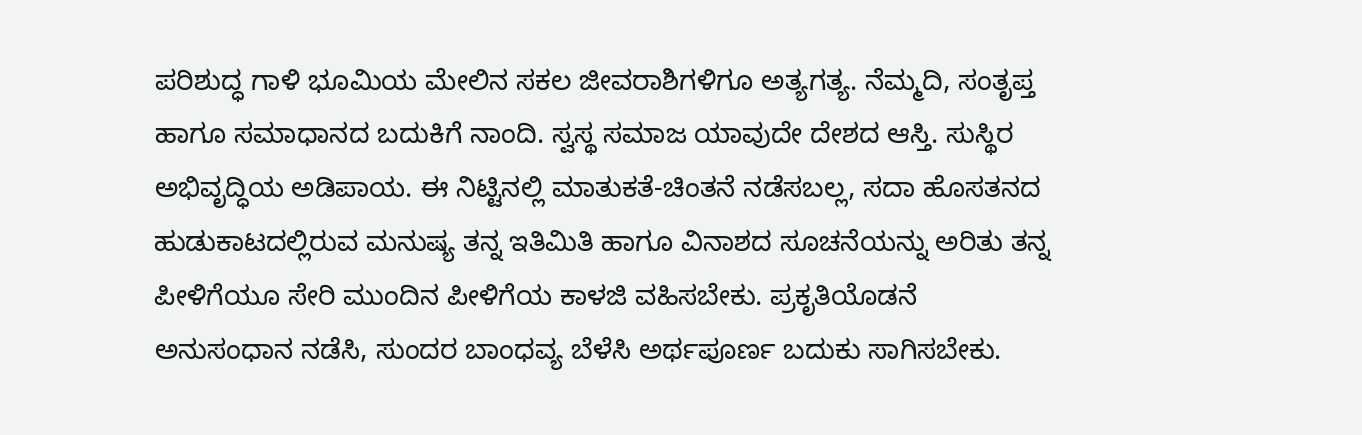ಪರಿಶುದ್ಧ ಗಾಳಿ ಭೂಮಿಯ ಮೇಲಿನ ಸಕಲ ಜೀವರಾಶಿಗಳಿಗೂ ಅತ್ಯಗತ್ಯ. ನೆಮ್ಮದಿ, ಸಂತೃಪ್ತ ಹಾಗೂ ಸಮಾಧಾನದ ಬದುಕಿಗೆ ನಾಂದಿ. ಸ್ವಸ್ಥ ಸಮಾಜ ಯಾವುದೇ ದೇಶದ ಆಸ್ತಿ. ಸುಸ್ಥಿರ ಅಭಿವೃದ್ಧಿಯ ಅಡಿಪಾಯ. ಈ ನಿಟ್ಟಿನಲ್ಲಿ ಮಾತುಕತೆ-ಚಿಂತನೆ ನಡೆಸಬಲ್ಲ, ಸದಾ ಹೊಸತನದ ಹುಡುಕಾಟದಲ್ಲಿರುವ ಮನುಷ್ಯ ತನ್ನ ಇತಿಮಿತಿ ಹಾಗೂ ವಿನಾಶದ ಸೂಚನೆಯನ್ನು ಅರಿತು ತನ್ನ ಪೀಳಿಗೆಯೂ ಸೇರಿ ಮುಂದಿನ ಪೀಳಿಗೆಯ ಕಾಳಜಿ ವಹಿಸಬೇಕು. ಪ್ರಕೃತಿಯೊಡನೆ ಅನುಸಂಧಾನ ನಡೆಸಿ, ಸುಂದರ ಬಾಂಧವ್ಯ ಬೆಳೆಸಿ ಅರ್ಥಪೂರ್ಣ ಬದುಕು ಸಾಗಿಸಬೇಕು.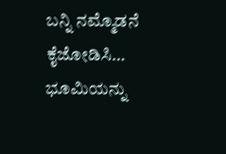ಬನ್ನಿ ನಮ್ಮೊಡನೆ ಕೈಜೋಡಿಸಿ… ಭೂಮಿಯನ್ನು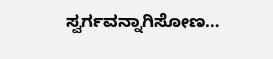ಸ್ವರ್ಗವನ್ನಾಗಿಸೋಣ…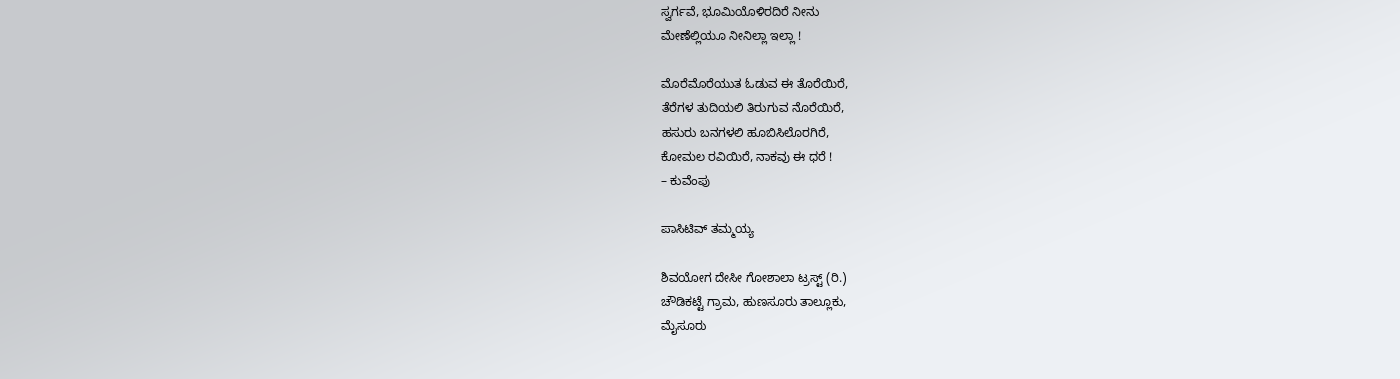ಸ್ವರ್ಗವೆ, ಭೂಮಿಯೊಳಿರದಿರೆ ನೀನು
ಮೇಣೆಲ್ಲಿಯೂ ನೀನಿಲ್ಲಾ ಇಲ್ಲಾ !

ಮೊರೆಮೊರೆಯುತ ಓಡುವ ಈ ತೊರೆಯಿರೆ,
ತೆರೆಗಳ ತುದಿಯಲಿ ತಿರುಗುವ ನೊರೆಯಿರೆ,
ಹಸುರು ಬನಗಳಲಿ ಹೂಬಿಸಿಲೊರಗಿರೆ,
ಕೋಮಲ ರವಿಯಿರೆ, ನಾಕವು ಈ ಧರೆ !
– ಕುವೆಂಪು

ಪಾಸಿಟಿವ್ ತಮ್ಮಯ್ಯ

ಶಿವಯೋಗ ದೇಸೀ ಗೋಶಾಲಾ ಟ್ರಸ್ಟ್ (ರಿ.)
ಚೌಡಿಕಟ್ಟೆ ಗ್ರಾಮ, ಹುಣಸೂರು ತಾಲ್ಲೂಕು,
ಮೈಸೂರು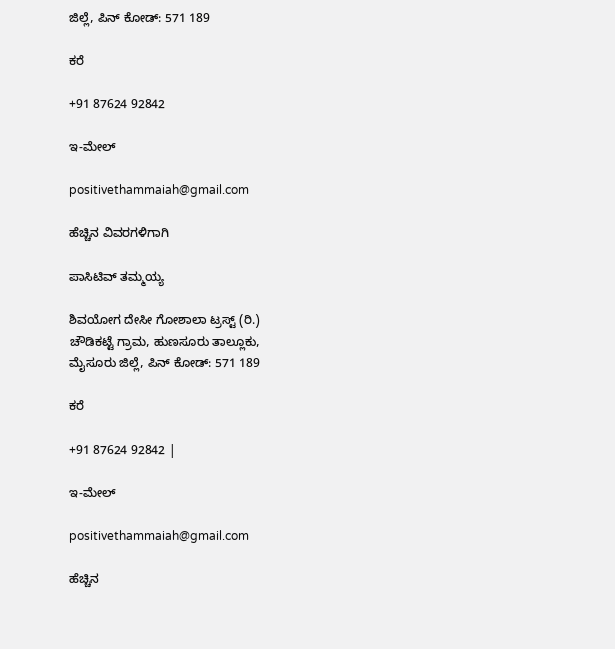ಜಿಲ್ಲೆ, ಪಿನ್ ಕೋಡ್: 571 189

ಕರೆ

+91 87624 92842

ಇ-ಮೇಲ್

positivethammaiah@gmail.com

ಹೆಚ್ಚಿನ ವಿವರಗಳಿಗಾಗಿ

ಪಾಸಿಟಿವ್ ತಮ್ಮಯ್ಯ

ಶಿವಯೋಗ ದೇಸೀ ಗೋಶಾಲಾ ಟ್ರಸ್ಟ್ (ರಿ.)
ಚೌಡಿಕಟ್ಟೆ ಗ್ರಾಮ, ಹುಣಸೂರು ತಾಲ್ಲೂಕು,
ಮೈಸೂರು ಜಿಲ್ಲೆ, ಪಿನ್ ಕೋಡ್: 571 189

ಕರೆ

+91 87624 92842 |

ಇ-ಮೇಲ್

positivethammaiah@gmail.com

ಹೆಚ್ಚಿನ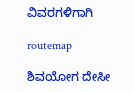ವಿವರಗಳಿಗಾಗಿ

routemap

ಶಿವಯೋಗ ದೇಸೀ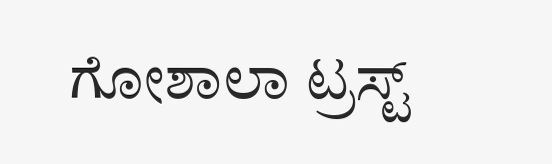ಗೋಶಾಲಾ ಟ್ರಸ್ಟ್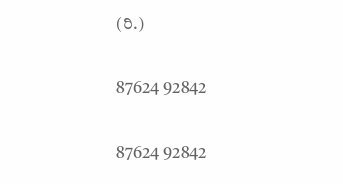(ರಿ.)

87624 92842

87624 92842